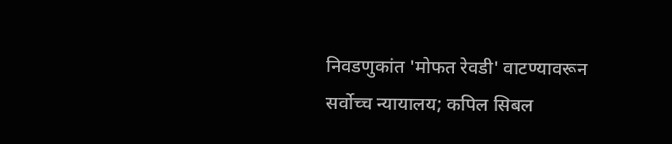निवडणुकांत 'मोफत रेवडी' वाटण्यावरून सर्वोच्च न्यायालय; कपिल सिबल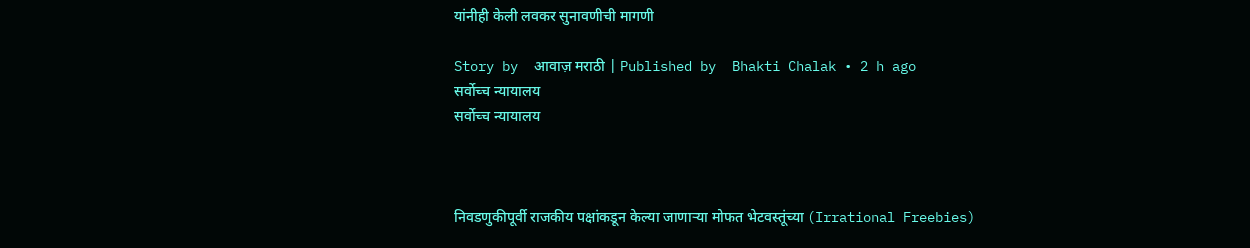यांनीही केली लवकर सुनावणीची मागणी

Story by  आवाज़ मराठी | Published by  Bhakti Chalak • 2 h ago
सर्वोच्च न्यायालय
सर्वोच्च न्यायालय



निवडणुकीपूर्वी राजकीय पक्षांकडून केल्या जाणाऱ्या मोफत भेटवस्तूंच्या (Irrational Freebies)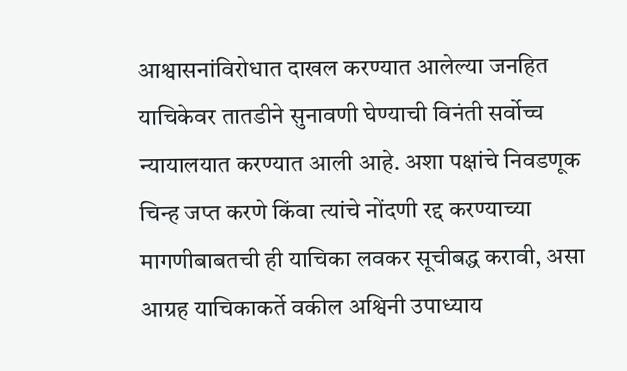आश्वासनांविरोधात दाखल करण्यात आलेल्या जनहित याचिकेवर तातडीने सुनावणी घेण्याची विनंती सर्वोच्च न्यायालयात करण्यात आली आहे. अशा पक्षांचे निवडणूक चिन्ह जप्त करणे किंवा त्यांचे नोंदणी रद्द करण्याच्या मागणीबाबतची ही याचिका लवकर सूचीबद्ध करावी, असा आग्रह याचिकाकर्ते वकील अश्विनी उपाध्याय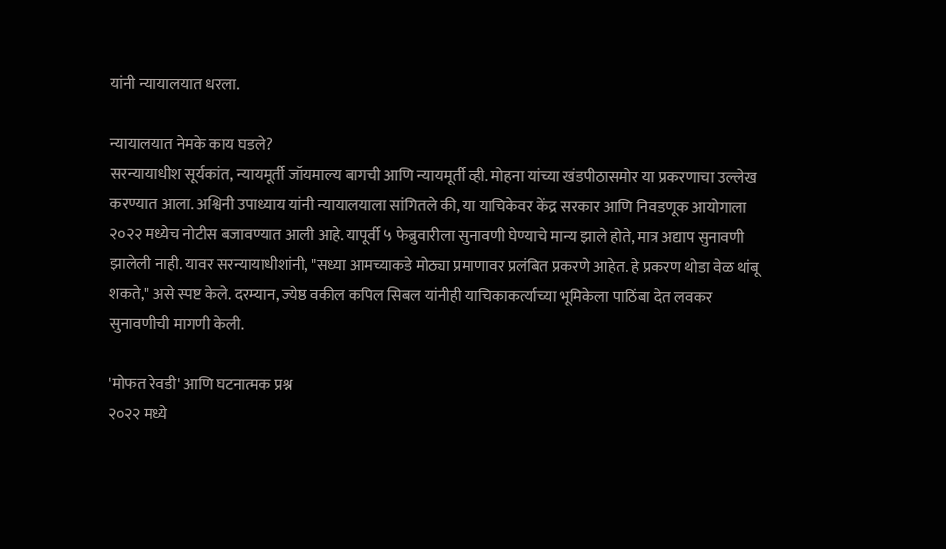यांनी न्यायालयात धरला.

न्यायालयात नेमके काय घडले?
सरन्यायाधीश सूर्यकांत, न्यायमूर्ती जॉयमाल्य बागची आणि न्यायमूर्ती व्ही. मोहना यांच्या खंडपीठासमोर या प्रकरणाचा उल्लेख करण्यात आला. अश्विनी उपाध्याय यांनी न्यायालयाला सांगितले की, या याचिकेवर केंद्र सरकार आणि निवडणूक आयोगाला २०२२ मध्येच नोटीस बजावण्यात आली आहे. यापूर्वी ५ फेब्रुवारीला सुनावणी घेण्याचे मान्य झाले होते, मात्र अद्याप सुनावणी झालेली नाही. यावर सरन्यायाधीशांनी, "सध्या आमच्याकडे मोठ्या प्रमाणावर प्रलंबित प्रकरणे आहेत. हे प्रकरण थोडा वेळ थांबू शकते," असे स्पष्ट केले. दरम्यान, ज्येष्ठ वकील कपिल सिबल यांनीही याचिकाकर्त्याच्या भूमिकेला पाठिंबा देत लवकर सुनावणीची मागणी केली.

'मोफत रेवडी' आणि घटनात्मक प्रश्न
२०२२ मध्ये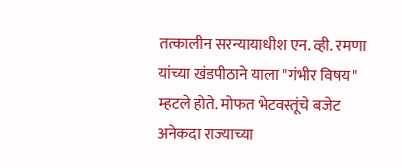तत्कालीन सरन्यायाधीश एन. व्ही. रमणा यांच्या खंडपीठाने याला "गंभीर विषय" म्हटले होते. मोफत भेटवस्तूंचे बजेट अनेकदा राज्याच्या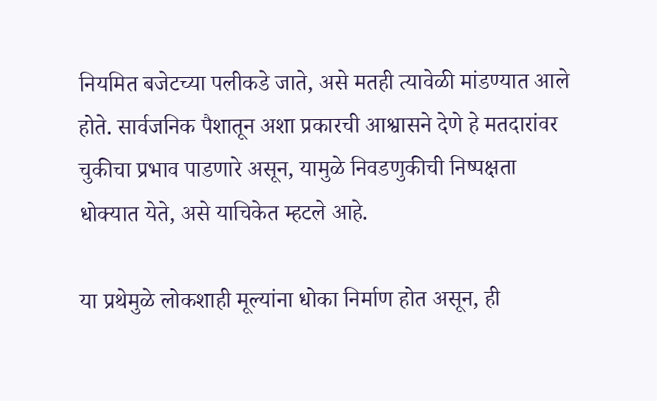नियमित बजेटच्या पलीकडे जाते, असे मतही त्यावेळी मांडण्यात आले होते. सार्वजनिक पैशातून अशा प्रकारची आश्वासने देणे हे मतदारांवर चुकीचा प्रभाव पाडणारे असून, यामुळे निवडणुकीची निष्पक्षता धोक्यात येते, असे याचिकेत म्हटले आहे.

या प्रथेमुळे लोकशाही मूल्यांना धोका निर्माण होत असून, ही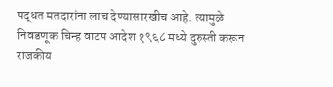पद्धत मतदारांना लाच देण्यासारखीच आहे. त्यामुळे निवडणूक चिन्ह वाटप आदेश १९६८ मध्ये दुरुस्ती करून राजकीय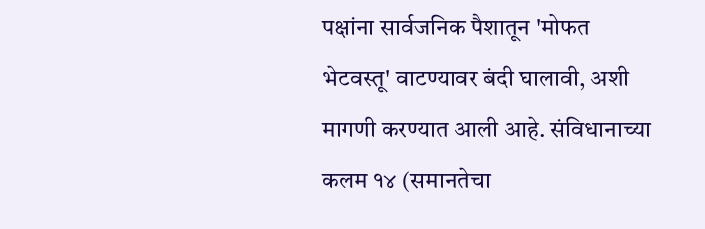पक्षांना सार्वजनिक पैशातून 'मोफत भेटवस्तू' वाटण्यावर बंदी घालावी, अशी मागणी करण्यात आली आहे. संविधानाच्या कलम १४ (समानतेचा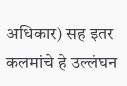अधिकार) सह इतर कलमांचे हे उल्लंघन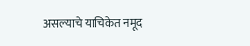असल्याचे याचिकेत नमूद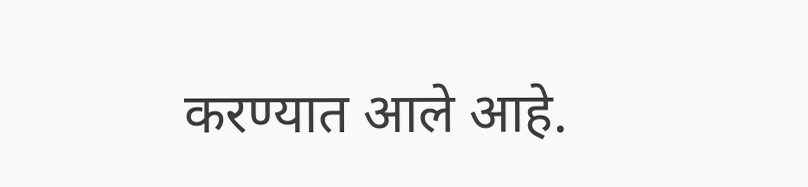करण्यात आले आहे.